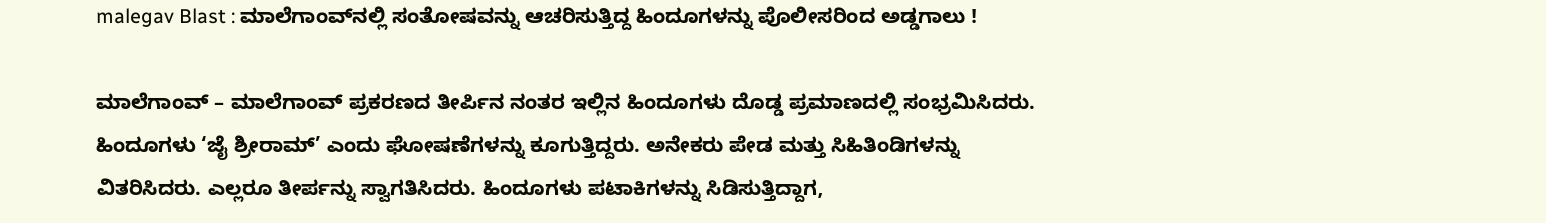malegav Blast : ಮಾಲೆಗಾಂವ್‌ನಲ್ಲಿ ಸಂತೋಷವನ್ನು ಆಚರಿಸುತ್ತಿದ್ದ ಹಿಂದೂಗಳನ್ನು ಪೊಲೀಸರಿಂದ ಅಡ್ಡಗಾಲು !

ಮಾಲೆಗಾಂವ್ – ಮಾಲೆಗಾಂವ್ ಪ್ರಕರಣದ ತೀರ್ಪಿನ ನಂತರ ಇಲ್ಲಿನ ಹಿಂದೂಗಳು ದೊಡ್ಡ ಪ್ರಮಾಣದಲ್ಲಿ ಸಂಭ್ರಮಿಸಿದರು. ಹಿಂದೂಗಳು ‘ಜೈ ಶ್ರೀರಾಮ್’ ಎಂದು ಘೋಷಣೆಗಳನ್ನು ಕೂಗುತ್ತಿದ್ದರು. ಅನೇಕರು ಪೇಡ ಮತ್ತು ಸಿಹಿತಿಂಡಿಗಳನ್ನು ವಿತರಿಸಿದರು. ಎಲ್ಲರೂ ತೀರ್ಪನ್ನು ಸ್ವಾಗತಿಸಿದರು. ಹಿಂದೂಗಳು ಪಟಾಕಿಗಳನ್ನು ಸಿಡಿಸುತ್ತಿದ್ದಾಗ,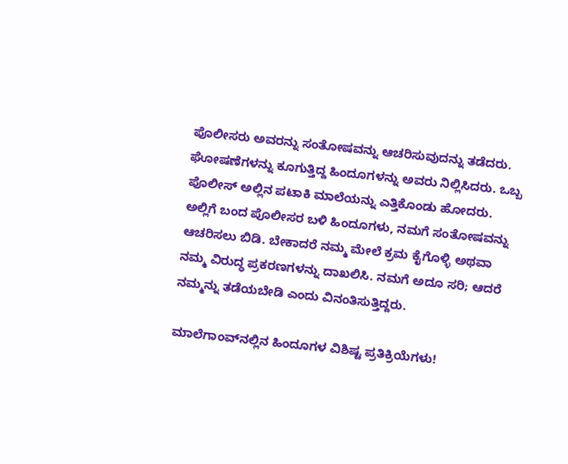ಪೊಲೀಸರು ಅವರನ್ನು ಸಂತೋಷವನ್ನು ಆಚರಿಸುವುದನ್ನು ತಡೆದರು. ಘೋಷಣೆಗಳನ್ನು ಕೂಗುತ್ತಿದ್ದ ಹಿಂದೂಗಳನ್ನು ಅವರು ನಿಲ್ಲಿಸಿದರು. ಒಬ್ಬ ಪೊಲೀಸ್ ಅಲ್ಲಿನ ಪಟಾಕಿ ಮಾಲೆಯನ್ನು ಎತ್ತಿಕೊಂಡು ಹೋದರು. ಅಲ್ಲಿಗೆ ಬಂದ ಪೊಲೀಸರ ಬಳಿ ಹಿಂದೂಗಳು, ನಮಗೆ ಸಂತೋಷವನ್ನು ಆಚರಿಸಲು ಬಿಡಿ. ಬೇಕಾದರೆ ನಮ್ಮ ಮೇಲೆ ಕ್ರಮ ಕೈಗೊಳ್ಳಿ ಅಥವಾ ನಮ್ಮ ವಿರುದ್ಧ ಪ್ರಕರಣಗಳನ್ನು ದಾಖಲಿಸಿ. ನಮಗೆ ಅದೂ ಸರಿ; ಆದರೆ ನಮ್ಮನ್ನು ತಡೆಯಬೇಡಿ ಎಂದು ವಿನಂತಿಸುತ್ತಿದ್ದರು.

ಮಾಲೆಗಾಂವ್‌ನಲ್ಲಿನ ಹಿಂದೂಗಳ ವಿಶಿಷ್ಟ ಪ್ರತಿಕ್ರಿಯೆಗಳು!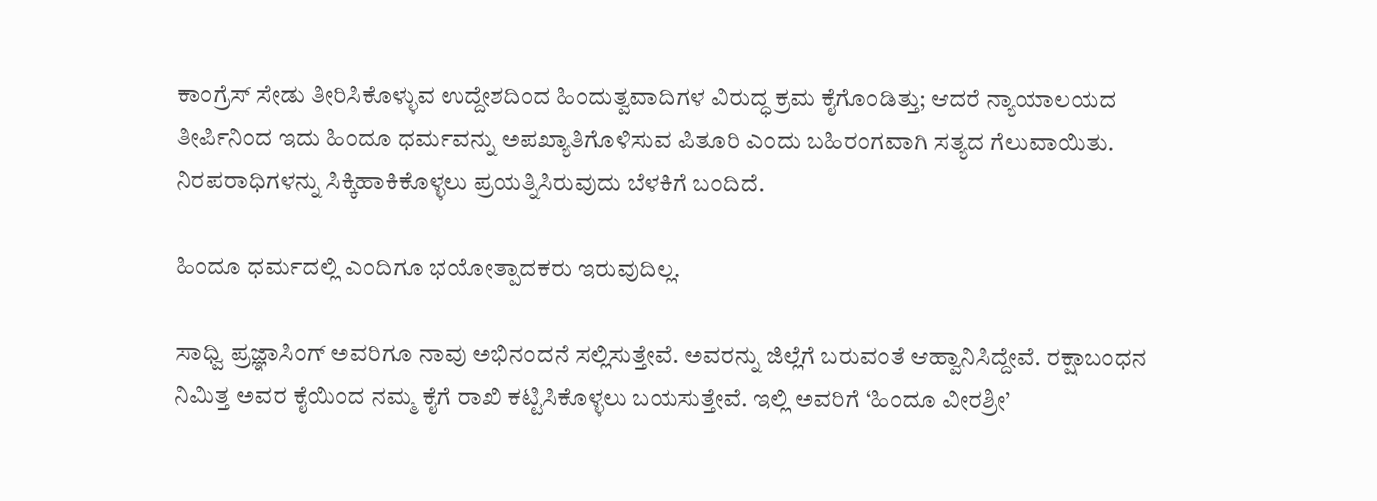ಕಾಂಗ್ರೆಸ್ ಸೇಡು ತೀರಿಸಿಕೊಳ್ಳುವ ಉದ್ದೇಶದಿಂದ ಹಿಂದುತ್ವವಾದಿಗಳ ವಿರುದ್ಧ ಕ್ರಮ ಕೈಗೊಂಡಿತ್ತು; ಆದರೆ ನ್ಯಾಯಾಲಯದ ತೀರ್ಪಿನಿಂದ ಇದು ಹಿಂದೂ ಧರ್ಮವನ್ನು ಅಪಖ್ಯಾತಿಗೊಳಿಸುವ ಪಿತೂರಿ ಎಂದು ಬಹಿರಂಗವಾಗಿ ಸತ್ಯದ ಗೆಲುವಾಯಿತು. ನಿರಪರಾಧಿಗಳನ್ನು ಸಿಕ್ಕಿಹಾಕಿಕೊಳ್ಳಲು ಪ್ರಯತ್ನಿಸಿರುವುದು ಬೆಳಕಿಗೆ ಬಂದಿದೆ.

ಹಿಂದೂ ಧರ್ಮದಲ್ಲಿ ಎಂದಿಗೂ ಭಯೋತ್ಪಾದಕರು ಇರುವುದಿಲ್ಲ.

ಸಾಧ್ವಿ ಪ್ರಜ್ಞಾಸಿಂಗ್ ಅವರಿಗೂ ನಾವು ಅಭಿನಂದನೆ ಸಲ್ಲಿಸುತ್ತೇವೆ. ಅವರನ್ನು ಜಿಲ್ಲೆಗೆ ಬರುವಂತೆ ಆಹ್ವಾನಿಸಿದ್ದೇವೆ. ರಕ್ಷಾಬಂಧನ ನಿಮಿತ್ತ ಅವರ ಕೈಯಿಂದ ನಮ್ಮ ಕೈಗೆ ರಾಖಿ ಕಟ್ಟಿಸಿಕೊಳ್ಳಲು ಬಯಸುತ್ತೇವೆ. ಇಲ್ಲಿ ಅವರಿಗೆ ‘ಹಿಂದೂ ವೀರಶ್ರೀ’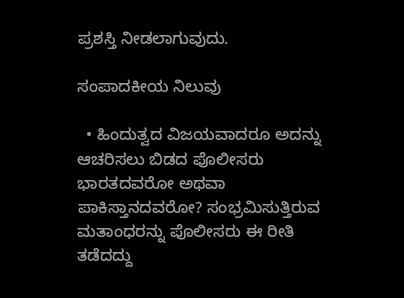ಪ್ರಶಸ್ತಿ ನೀಡಲಾಗುವುದು.

ಸಂಪಾದಕೀಯ ನಿಲುವು

  • ಹಿಂದುತ್ವದ ವಿಜಯವಾದರೂ ಅದನ್ನು ಆಚರಿಸಲು ಬಿಡದ ಪೊಲೀಸರು ಭಾರತದವರೋ ಅಥವಾ ಪಾಕಿಸ್ತಾನದವರೋ? ಸಂಭ್ರಮಿಸುತ್ತಿರುವ ಮತಾಂಧರನ್ನು ಪೊಲೀಸರು ಈ ರೀತಿ ತಡೆದದ್ದು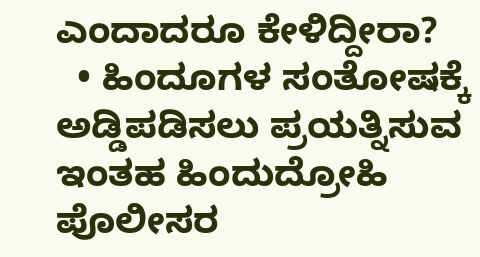ಎಂದಾದರೂ ಕೇಳಿದ್ದೀರಾ?
  • ಹಿಂದೂಗಳ ಸಂತೋಷಕ್ಕೆ ಅಡ್ಡಿಪಡಿಸಲು ಪ್ರಯತ್ನಿಸುವ ಇಂತಹ ಹಿಂದುದ್ರೋಹಿ ಪೊಲೀಸರ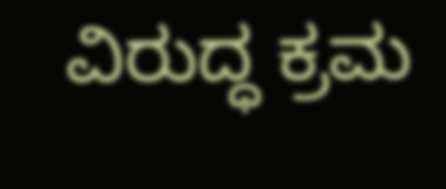ವಿರುದ್ಧ ಕ್ರಮ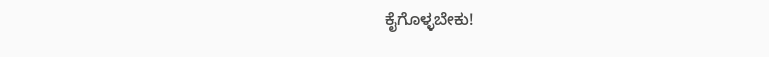ಕೈಗೊಳ್ಳಬೇಕು!